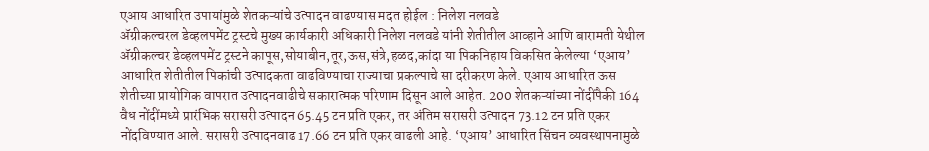एआय आधारित उपायांमुळे शेतकऱ्यांचे उत्पादन वाढण्यास मदत होईल : निलेश नलवडे
ॲग्रीकल्चरल डेव्हलपमेंट ट्रस्टचे मुख्य कार्यकारी अधिकारी निलेश नलवडे यांनी शेतीतील आव्हाने आणि बारामती येथील ॲग्रीकल्चर डेव्हलपमेंट ट्रस्टने कापूस,सोयाबीन,तूर,ऊस,संत्रे,हळद,कांदा या पिकनिहाय विकसित केलेल्या ‘एआय’ आधारित शेतीतील पिकांची उत्पादकता वाढविण्याचा राज्याचा प्रकल्पाचे सा दरीकरण केले. एआय आधारित ऊस शेतीच्या प्रायोगिक वापरात उत्पादनवाढीचे सकारात्मक परिणाम दिसून आले आहेत. 200 शेतकऱ्यांच्या नोंदींपैकी 164 वैध नोंदींमध्ये प्रारंभिक सरासरी उत्पादन 65.45 टन प्रति एकर, तर अंतिम सरासरी उत्पादन 73.12 टन प्रति एकर नोंदविण्यात आले. सरासरी उत्पादनवाढ 17.66 टन प्रति एकर वाढली आहे. ‘एआय’ आधारित सिंचन व्यवस्थापनामुळे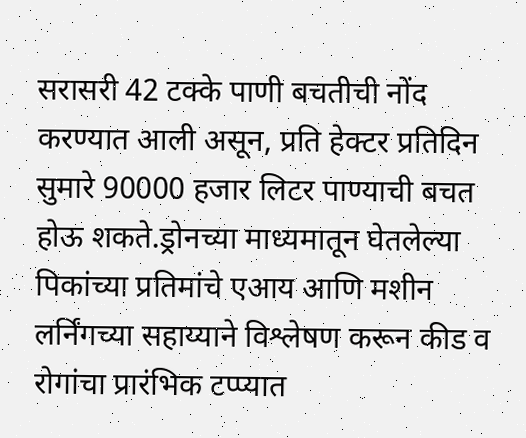सरासरी 42 टक्के पाणी बचतीची नोंद करण्यात आली असून, प्रति हेक्टर प्रतिदिन सुमारे 90000 हजार लिटर पाण्याची बचत होऊ शकते.ड्रोनच्या माध्यमातून घेतलेल्या पिकांच्या प्रतिमांचे एआय आणि मशीन लर्निंगच्या सहाय्याने विश्लेषण करून कीड व रोगांचा प्रारंभिक टप्प्यात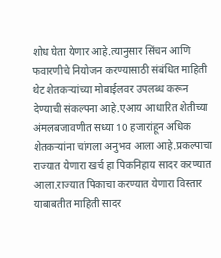शोध घेता येणार आहे.त्यानुसार सिंचन आणि फवारणीचे नियोजन करण्यासाठी संबंधित माहिती थेट शेतकऱ्यांच्या मोबाईलवर उपलब्ध करून देण्याची संकल्पना आहे.एआय आधारित शेतीच्या अंमलबजावणीत सध्या 10 हजारांहून अधिक शेतकऱ्यांना चांगला अनुभव आला आहे.प्रकल्पाचा राज्यात येणारा खर्च हा पिकनिहाय सादर करण्यात आला.राज्यात पिकाचा करण्यात येणारा विस्तार याबाबतीत माहिती सादर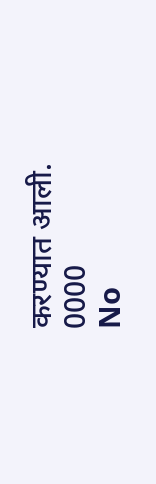करण्यात आली.
0000
No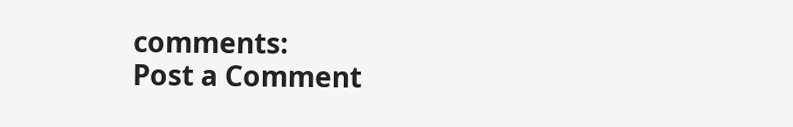comments:
Post a Comment